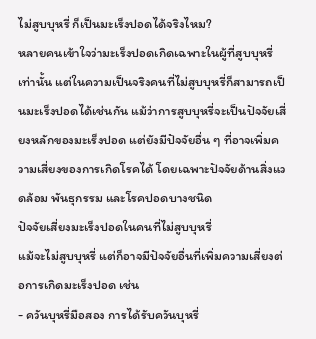ไม่สูบบุหรี่ ก็เป็นมะเร็งปอดได้จริงไหม?
หลายคนเข้าใจว่ามะเร็งปอดเกิดเฉพาะในผู้ที่สูบบุหรี่เท่านั้น แต่ในความเป็นจริงคนที่ไม่สูบบุหรี่ก็สามารถเป็นมะเร็งปอดได้เช่นกัน แม้ว่าการสูบบุหรี่จะเป็นปัจจัยเสี่ยงหลักของมะเร็งปอด แต่ยังมีปัจจัยอื่น ๆ ที่อาจเพิ่มความเสี่ยงของการเกิดโรคได้ โดยเฉพาะปัจจัยด้านสิ่งแวดล้อม พันธุกรรม และโรคปอดบางชนิด
ปัจจัยเสี่ยงมะเร็งปอดในคนที่ไม่สูบบุหรี่
แม้จะไม่สูบบุหรี่ แต่ก็อาจมีปัจจัยอื่นที่เพิ่มความเสี่ยงต่อการเกิดมะเร็งปอด เช่น
- ควันบุหรี่มือสอง การได้รับควันบุหรี่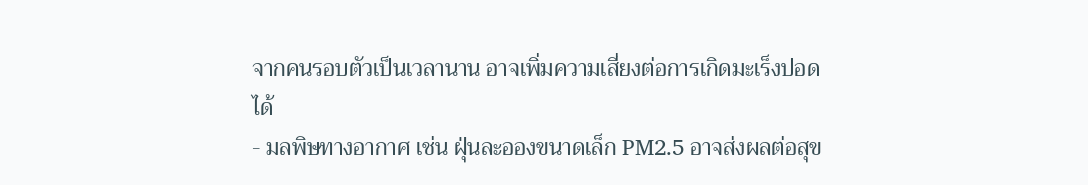จากคนรอบตัวเป็นเวลานาน อาจเพิ่มความเสี่ยงต่อการเกิดมะเร็งปอดได้
- มลพิษทางอากาศ เช่น ฝุ่นละอองขนาดเล็ก PM2.5 อาจส่งผลต่อสุข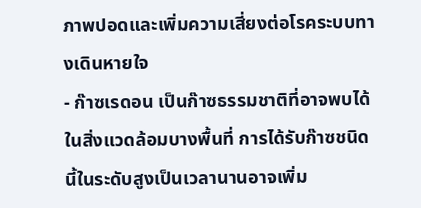ภาพปอดและเพิ่มความเสี่ยงต่อโรคระบบทางเดินหายใจ
- ก๊าซเรดอน เป็นก๊าซธรรมชาติที่อาจพบได้ในสิ่งแวดล้อมบางพื้นที่ การได้รับก๊าซชนิดนี้ในระดับสูงเป็นเวลานานอาจเพิ่ม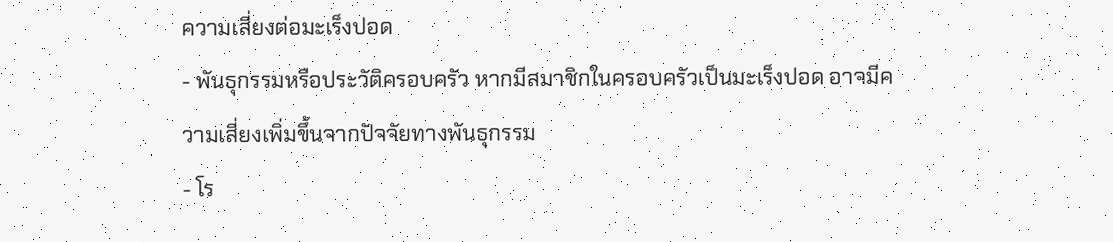ความเสี่ยงต่อมะเร็งปอด
- พันธุกรรมหรือประวัติครอบครัว หากมีสมาชิกในครอบครัวเป็นมะเร็งปอด อาจมีความเสี่ยงเพิ่มขึ้นจากปัจจัยทางพันธุกรรม
- โร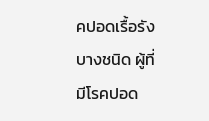คปอดเรื้อรังบางชนิด ผู้ที่มีโรคปอด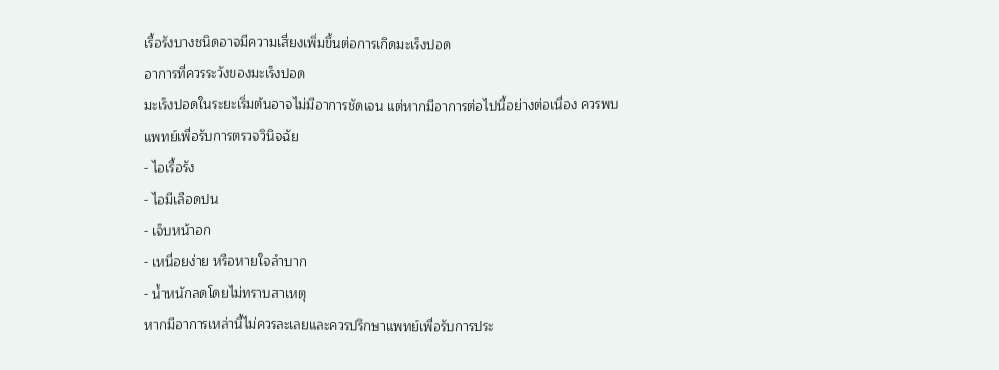เรื้อรังบางชนิดอาจมีความเสี่ยงเพิ่มขึ้นต่อการเกิดมะเร็งปอด
อาการที่ควรระวังของมะเร็งปอด
มะเร็งปอดในระยะเริ่มต้นอาจไม่มีอาการชัดเจน แต่หากมีอาการต่อไปนี้อย่างต่อเนื่อง ควรพบแพทย์เพื่อรับการตรวจวินิจฉัย
- ไอเรื้อรัง
- ไอมีเลือดปน
- เจ็บหน้าอก
- เหนื่อยง่าย หรือหายใจลำบาก
- น้ำหนักลดโดยไม่ทราบสาเหตุ
หากมีอาการเหล่านี้ไม่ควรละเลยและควรปรึกษาแพทย์เพื่อรับการประ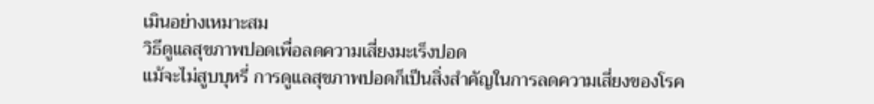เมินอย่างเหมาะสม
วิธีดูแลสุขภาพปอดเพื่อลดความเสี่ยงมะเร็งปอด
แม้จะไม่สูบบุหรี่ การดูแลสุขภาพปอดก็เป็นสิ่งสำคัญในการลดความเสี่ยงของโรค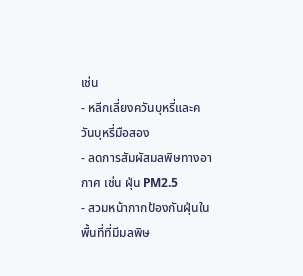เช่น
- หลีกเลี่ยงควันบุหรี่และควันบุหรี่มือสอง
- ลดการสัมผัสมลพิษทางอากาศ เช่น ฝุ่น PM2.5
- สวมหน้ากากป้องกันฝุ่นในพื้นที่ที่มีมลพิษ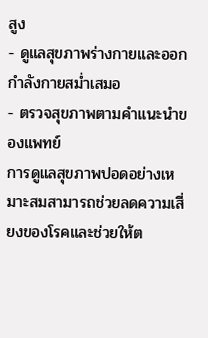สูง
- ดูแลสุขภาพร่างกายและออกกำลังกายสม่ำเสมอ
- ตรวจสุขภาพตามคำแนะนำของแพทย์
การดูแลสุขภาพปอดอย่างเหมาะสมสามารถช่วยลดความเสี่ยงของโรคและช่วยให้ต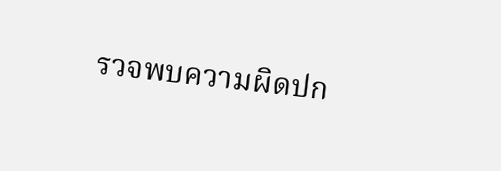รวจพบความผิดปก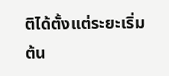ติได้ตั้งแต่ระยะเริ่มต้น